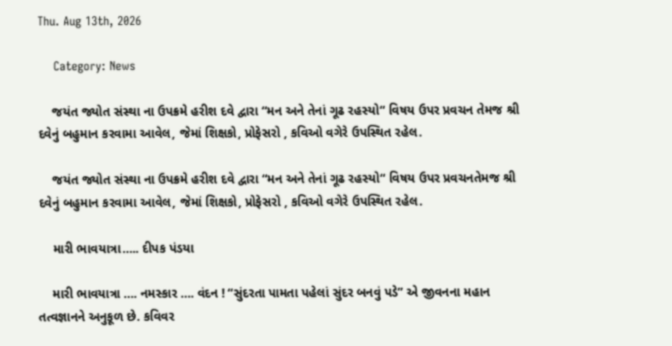Thu. Aug 13th, 2026

    Category: News

    જયંત જ્યોત સંસ્થા ના ઉપક્રમે હરીશ દવે દ્વારા “મન અને તેનાં ગૂઢ રહસ્યો“ વિષય ઉપર પ્રવચન તેમજ શ્રી દવેનું બહુમાન કરવામા આવેલ, જેમાં શિક્ષકો, પ્રોફેસરો , કવિઓ વગેરે ઉપસ્થિત રહેલ.

    જયંત જ્યોત સંસ્થા ના ઉપક્રમે હરીશ દવે દ્વારા “મન અને તેનાં ગૂઢ રહસ્યો“ વિષય ઉપર પ્રવચનતેમજ શ્રી દવેનું બહુમાન કરવામા આવેલ, જેમાં શિક્ષકો, પ્રોફેસરો , કવિઓ વગેરે ઉપસ્થિત રહેલ.

    મારી ભાવયાત્રા….. દીપક પંડયા

    મારી ભાવયાત્રા …. નમસ્કાર …. વંદન ! “સુંદરતા પામતા પહેલાં સુંદર બનવું પડે” એ જીવનના મહાન તત્વજ્ઞાનને અનુકૂળ છે. કવિવર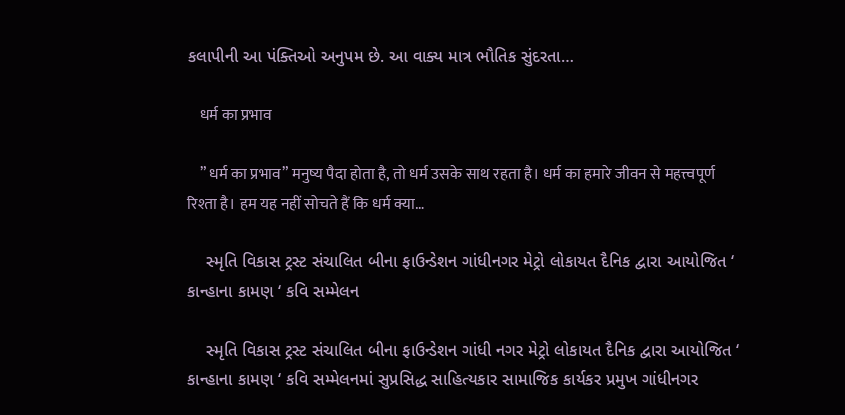કલાપીની આ પંક્તિઓ અનુપમ છે. આ વાક્ય માત્ર ભૌતિક સુંદરતા…

    धर्म का प्रभाव

    ” धर्म का प्रभाव” मनुष्य पैदा होता है, तो धर्म उसके साथ रहता है। धर्म का हमारे जीवन से महत्त्वपूर्ण रिश्ता है। हम यह नहीं सोचते हैं कि धर्म क्या…

    સ્મૃતિ વિકાસ ટ્રસ્ટ સંચાલિત બીના ફાઉન્ડેશન ગાંધીનગર મેટ્રો લોકાયત દૈનિક દ્વારા આયોજિત ‘ કાન્હાના કામણ ‘ કવિ સમ્મેલન

    સ્મૃતિ વિકાસ ટ્રસ્ટ સંચાલિત બીના ફાઉન્ડેશન ગાંધી નગર મેટ્રો લોકાયત દૈનિક દ્વારા આયોજિત ‘ કાન્હાના કામણ ‘ કવિ સમ્મેલનમાં સુપ્રસિદ્ધ સાહિત્યકાર સામાજિક કાર્યકર પ્રમુખ ગાંધીનગર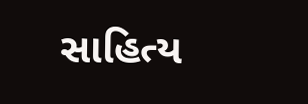સાહિત્ય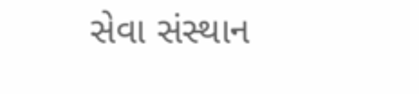સેવા સંસ્થાન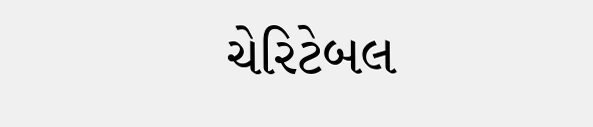ચેરિટેબલ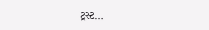ટ્રસ્ટ…